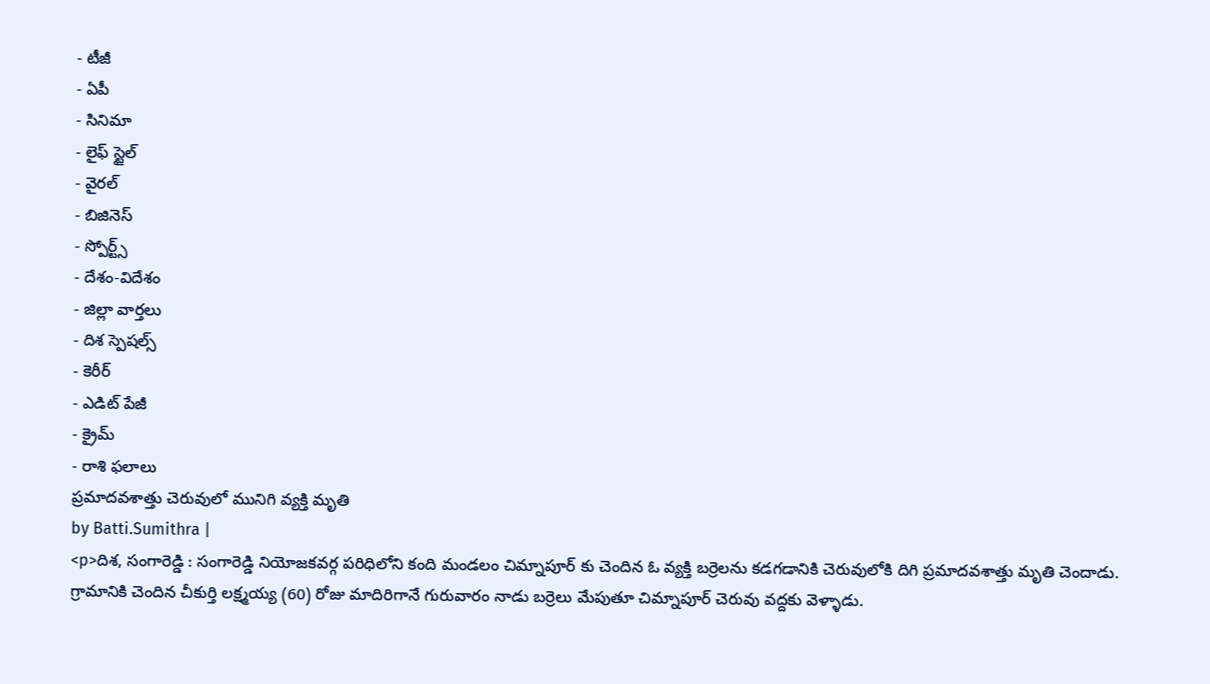- టీజీ
- ఏపీ
- సినిమా
- లైఫ్ స్టైల్
- వైరల్
- బిజినెస్
- స్పోర్ట్స్
- దేశం-విదేశం
- జిల్లా వార్తలు
- దిశ స్పెషల్స్
- కెరీర్
- ఎడిట్ పేజీ
- క్రైమ్
- రాశి ఫలాలు
ప్రమాదవశాత్తు చెరువులో మునిగి వ్యక్తి మృతి
by Batti.Sumithra |
<p>దిశ, సంగారెడ్డి : సంగారెడ్డి నియోజకవర్గ పరిధిలోని కంది మండలం చిమ్నాపూర్ కు చెందిన ఓ వ్యక్తి బర్రెలను కడగడానికి చెరువులోకి దిగి ప్రమాదవశాత్తు మృతి చెందాడు. గ్రామానికి చెందిన చీకుర్తి లక్ష్మయ్య (60) రోజు మాదిరిగానే గురువారం నాడు బర్రెలు మేపుతూ చిమ్నాపూర్ చెరువు వద్దకు వెళ్ళాడు.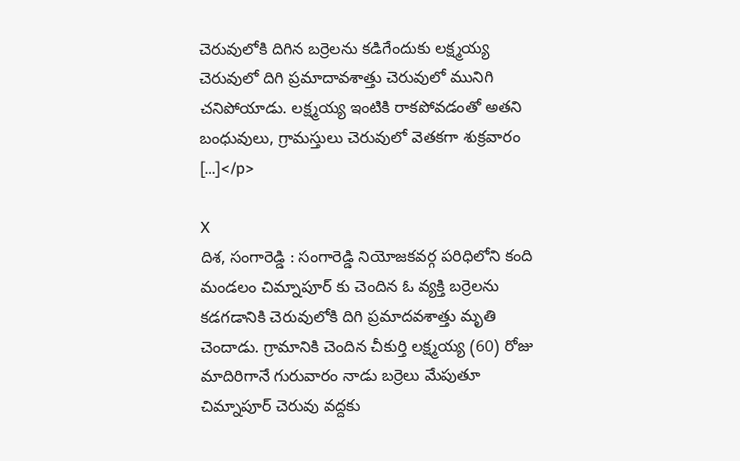చెరువులోకి దిగిన బర్రెలను కడిగేందుకు లక్ష్మయ్య చెరువులో దిగి ప్రమాదావశాత్తు చెరువులో మునిగి చనిపోయాడు. లక్ష్మయ్య ఇంటికి రాకపోవడంతో అతని బంధువులు, గ్రామస్తులు చెరువులో వెతకగా శుక్రవారం […]</p>

X
దిశ, సంగారెడ్డి : సంగారెడ్డి నియోజకవర్గ పరిధిలోని కంది మండలం చిమ్నాపూర్ కు చెందిన ఓ వ్యక్తి బర్రెలను కడగడానికి చెరువులోకి దిగి ప్రమాదవశాత్తు మృతి చెందాడు. గ్రామానికి చెందిన చీకుర్తి లక్ష్మయ్య (60) రోజు మాదిరిగానే గురువారం నాడు బర్రెలు మేపుతూ చిమ్నాపూర్ చెరువు వద్దకు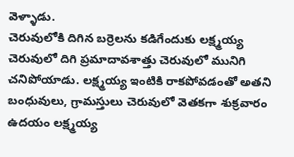వెళ్ళాడు.
చెరువులోకి దిగిన బర్రెలను కడిగేందుకు లక్ష్మయ్య చెరువులో దిగి ప్రమాదావశాత్తు చెరువులో మునిగి చనిపోయాడు. లక్ష్మయ్య ఇంటికి రాకపోవడంతో అతని బంధువులు, గ్రామస్తులు చెరువులో వెతకగా శుక్రవారం ఉదయం లక్ష్మయ్య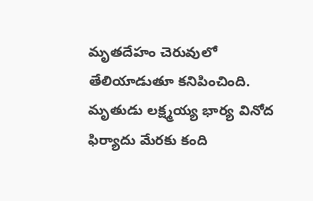మృతదేహం చెరువులో తేలియాడుతూ కనిపించింది. మృతుడు లక్ష్మయ్య భార్య వినోద ఫిర్యాదు మేరకు కంది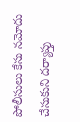పోలీసులు కేసు నమోదు చేసుకుని దర్యాప్తు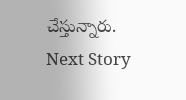చేస్తున్నారు.
Next Story